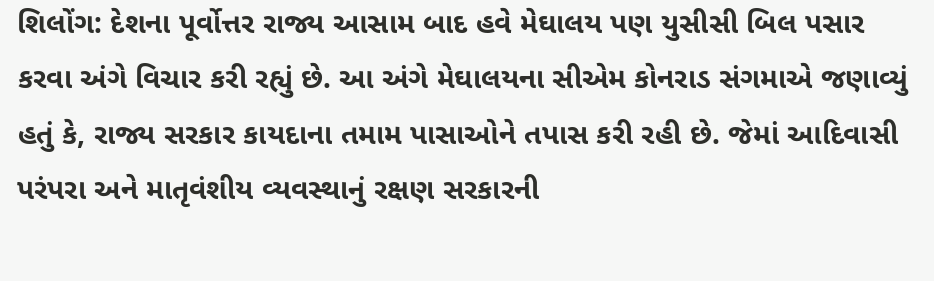શિલોંગ: દેશના પૂર્વોત્તર રાજ્ય આસામ બાદ હવે મેઘાલય પણ યુસીસી બિલ પસાર કરવા અંગે વિચાર કરી રહ્યું છે. આ અંગે મેઘાલયના સીએમ કોનરાડ સંગમાએ જણાવ્યું હતું કે, રાજ્ય સરકાર કાયદાના તમામ પાસાઓને તપાસ કરી રહી છે. જેમાં આદિવાસી પરંપરા અને માતૃવંશીય વ્યવસ્થાનું રક્ષણ સરકારની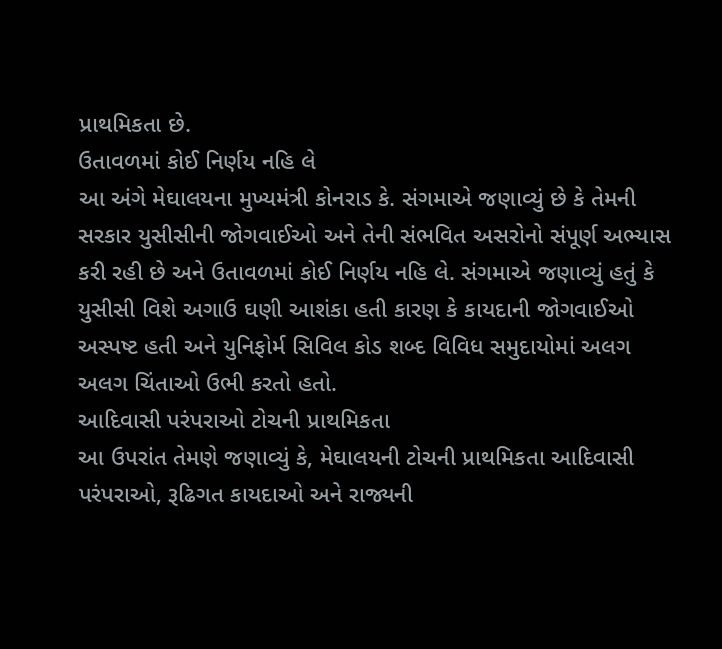પ્રાથમિકતા છે.
ઉતાવળમાં કોઈ નિર્ણય નહિ લે
આ અંગે મેઘાલયના મુખ્યમંત્રી કોનરાડ કે. સંગમાએ જણાવ્યું છે કે તેમની સરકાર યુસીસીની જોગવાઈઓ અને તેની સંભવિત અસરોનો સંપૂર્ણ અભ્યાસ કરી રહી છે અને ઉતાવળમાં કોઈ નિર્ણય નહિ લે. સંગમાએ જણાવ્યું હતું કે યુસીસી વિશે અગાઉ ઘણી આશંકા હતી કારણ કે કાયદાની જોગવાઈઓ અસ્પષ્ટ હતી અને યુનિફોર્મ સિવિલ કોડ શબ્દ વિવિધ સમુદાયોમાં અલગ અલગ ચિંતાઓ ઉભી કરતો હતો.
આદિવાસી પરંપરાઓ ટોચની પ્રાથમિકતા
આ ઉપરાંત તેમણે જણાવ્યું કે, મેઘાલયની ટોચની પ્રાથમિકતા આદિવાસી પરંપરાઓ, રૂઢિગત કાયદાઓ અને રાજ્યની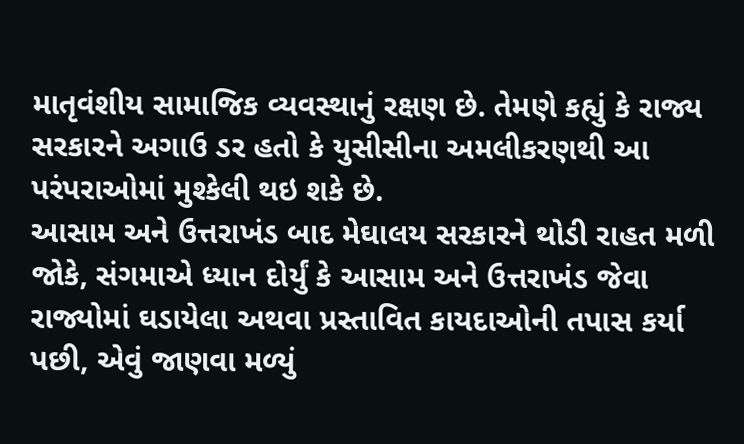માતૃવંશીય સામાજિક વ્યવસ્થાનું રક્ષણ છે. તેમણે કહ્યું કે રાજ્ય સરકારને અગાઉ ડર હતો કે યુસીસીના અમલીકરણથી આ પરંપરાઓમાં મુશ્કેલી થઇ શકે છે.
આસામ અને ઉત્તરાખંડ બાદ મેઘાલય સરકારને થોડી રાહત મળી
જોકે, સંગમાએ ધ્યાન દોર્યું કે આસામ અને ઉત્તરાખંડ જેવા રાજ્યોમાં ઘડાયેલા અથવા પ્રસ્તાવિત કાયદાઓની તપાસ કર્યા પછી, એવું જાણવા મળ્યું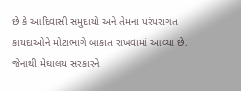છે કે આદિવાસી સમુદાયો અને તેમના પરંપરાગત કાયદાઓને મોટાભાગે બાકાત રાખવામાં આવ્યા છે. જેનાથી મેઘાલય સરકારને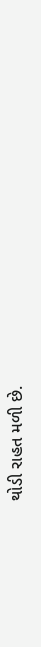થોડી રાહત મળી છે.